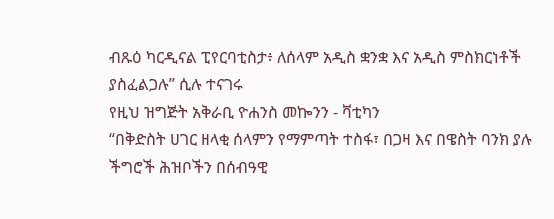ብጹዕ ካርዲናል ፒየርባቲስታ፥ ለሰላም አዲስ ቋንቋ እና አዲስ ምስክርነቶች ያስፈልጋሉ” ሲሉ ተናገሩ
የዚህ ዝግጅት አቅራቢ ዮሐንስ መኰንን - ቫቲካን
“በቅድስት ሀገር ዘላቂ ሰላምን የማምጣት ተስፋ፣ በጋዛ እና በዌስት ባንክ ያሉ ችግሮች ሕዝቦችን በሰብዓዊ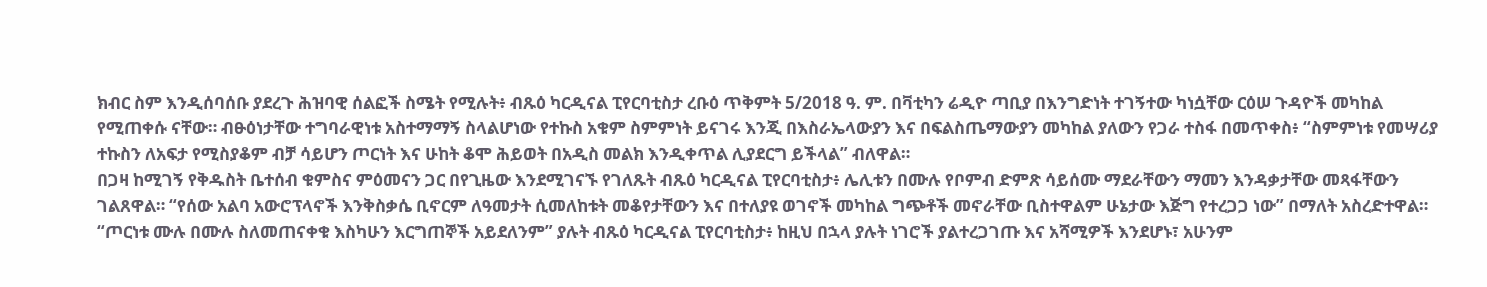ክብር ስም እንዲሰባሰቡ ያደረጉ ሕዝባዊ ሰልፎች ስሜት የሚሉት፥ ብጹዕ ካርዲናል ፒየርባቲስታ ረቡዕ ጥቅምት 5/2018 ዓ. ም. በቫቲካን ሬዲዮ ጣቢያ በእንግድነት ተገኝተው ካነሷቸው ርዕሠ ጉዳዮች መካከል የሚጠቀሱ ናቸው። ብፁዕነታቸው ተግባራዊነቱ አስተማማኝ ስላልሆነው የተኩስ አቁም ስምምነት ይናገሩ እንጂ በእስራኤላውያን እና በፍልስጤማውያን መካከል ያለውን የጋራ ተስፋ በመጥቀስ፥ “ስምምነቱ የመሣሪያ ተኩስን ለአፍታ የሚስያቆም ብቻ ሳይሆን ጦርነት እና ሁከት ቆሞ ሕይወት በአዲስ መልክ እንዲቀጥል ሊያደርግ ይችላል” ብለዋል።
በጋዛ ከሚገኝ የቅዱስት ቤተሰብ ቁምስና ምዕመናን ጋር በየጊዜው እንደሚገናኙ የገለጹት ብጹዕ ካርዲናል ፒየርባቲስታ፥ ሌሊቱን በሙሉ የቦምብ ድምጽ ሳይሰሙ ማደራቸውን ማመን እንዳቃታቸው መጻፋቸውን ገልጸዋል። “የሰው አልባ አውሮፕላኖች እንቅስቃሴ ቢኖርም ለዓመታት ሲመለከቱት መቆየታቸውን እና በተለያዩ ወገኖች መካከል ግጭቶች መኖራቸው ቢስተዋልም ሁኔታው እጅግ የተረጋጋ ነው” በማለት አስረድተዋል። “ጦርነቱ ሙሉ በሙሉ ስለመጠናቀቁ እስካሁን እርግጠኞች አይደለንም” ያሉት ብጹዕ ካርዲናል ፒየርባቲስታ፥ ከዚህ በኋላ ያሉት ነገሮች ያልተረጋገጡ እና አሻሚዎች እንደሆኑ፣ አሁንም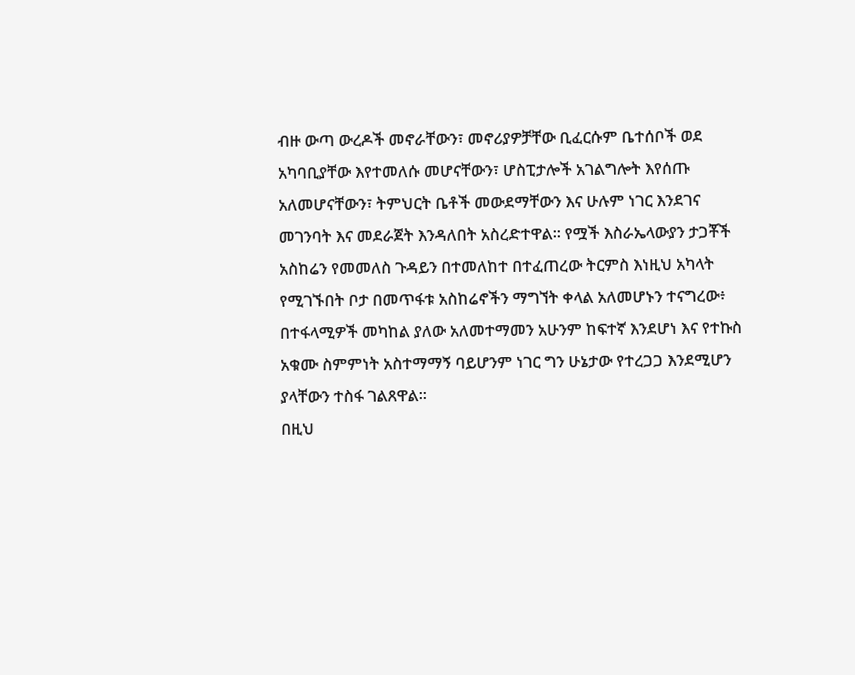ብዙ ውጣ ውረዶች መኖራቸውን፣ መኖሪያዎቻቸው ቢፈርሱም ቤተሰቦች ወደ አካባቢያቸው እየተመለሱ መሆናቸውን፣ ሆስፒታሎች አገልግሎት እየሰጡ አለመሆናቸውን፣ ትምህርት ቤቶች መውደማቸውን እና ሁሉም ነገር እንደገና መገንባት እና መደራጀት እንዳለበት አስረድተዋል። የሟች እስራኤላውያን ታጋቾች አስከሬን የመመለስ ጉዳይን በተመለከተ በተፈጠረው ትርምስ እነዚህ አካላት የሚገኙበት ቦታ በመጥፋቱ አስከሬኖችን ማግኘት ቀላል አለመሆኑን ተናግረው፥ በተፋላሚዎች መካከል ያለው አለመተማመን አሁንም ከፍተኛ እንደሆነ እና የተኩስ አቁሙ ስምምነት አስተማማኝ ባይሆንም ነገር ግን ሁኔታው የተረጋጋ እንደሚሆን ያላቸውን ተስፋ ገልጸዋል።
በዚህ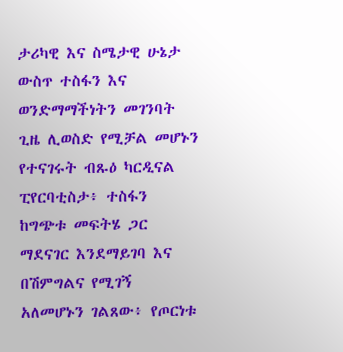ታሪካዊ እና ስሜታዊ ሁኔታ ውስጥ ተስፋን እና ወንድማማችነትን መገንባት ጊዜ ሊወስድ የሚቻል መሆኑን የተናገሩት ብጹዕ ካርዲናል ፒየርባቲስታ፥ ተስፋን ከግጭቱ መፍትሄ ጋር ማደናገር እንደማይገባ እና በሽምግልና የሚገኝ አለመሆኑን ገልጸው፥ የጦርነቱ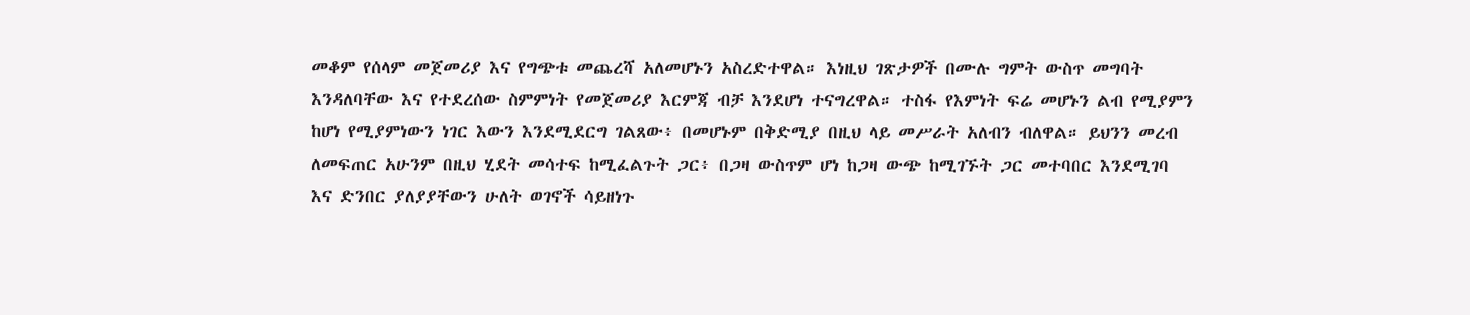መቆም የሰላም መጀመሪያ እና የግጭቱ መጨረሻ አለመሆኑን አስረድተዋል። እነዚህ ገጽታዎች በሙሉ ግምት ውስጥ መግባት እንዳለባቸው እና የተደረሰው ስምምነት የመጀመሪያ እርምጃ ብቻ እንደሆነ ተናግረዋል። ተስፋ የእምነት ፍሬ መሆኑን ልብ የሚያምን ከሆነ የሚያምነውን ነገር እውን እንደሚደርግ ገልጸው፥ በመሆኑም በቅድሚያ በዚህ ላይ መሥራት አለብን ብለዋል። ይህንን መረብ ለመፍጠር አሁንም በዚህ ሂደት መሳተፍ ከሚፈልጉት ጋር፥ በጋዛ ውስጥም ሆነ ከጋዛ ውጭ ከሚገኙት ጋር መተባበር እንደሚገባ እና ድንበር ያለያያቸውን ሁለት ወገኖች ሳይዘነጉ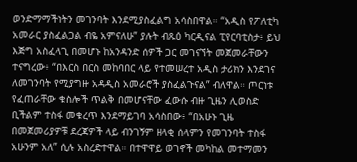ወንድማማችነትን መገንባት እንደሚያስፈልግ አሳስበዋል። “አዲስ የፖለቲካ አመራር ያስፈልጋል ብዬ አምናለሁ” ያሉት ብጹዕ ካርዲናል ፒየርባቲስታ፥ ይህ እጅግ አስፈላጊ በመሆኑ ከአንዳንድ ሰዎች ጋር መገናኘት መጀመራቸውን ተናግረው፥ “በእርስ በርስ መከባበር ላይ የተመሠረተ አዲስ ታሪክን እንደገና ለመገንባት የሚያግዙ አዳዲስ አመራሮች ያስፈልጉናል” ብለዋል። ጦርነቱ የፈጠራቸው ቁስሎች ጥልቅ በመሆናቸው ፈውሱ ብዙ ጊዜን ሊወስድ ቢችልም ተስፋ መቁረጥ እንደማይገባ አሳስበው፥ “በአሁኑ ጊዜ በመጀመሪያዎቹ ደረጃዎች ላይ ብንገኝም ዘላቂ ሰላምን የመገንባት ተስፋ አሁንም አለ” ሲሉ አስረድተዋል። በተዋዋይ ወገኖች መካከል መተማመን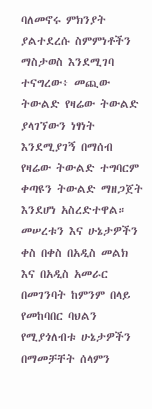ባለመኖሩ ምክንያት ያልተደረሱ ስምምነቶችን ማስታወስ እንደሚገባ ተናግረው፥ መጪው ትውልድ የዛሬው ትውልድ ያላገኘውን ነፃነት እንደሚያገኝ በማሰብ የዛሬው ትውልድ ተግባርም ቀጣዩን ትውልድ ማዘጋጀት እንደሆነ አስረድተዋል። መሠረቱን እና ሁኔታዎችን ቀስ በቀስ በአዲስ መልክ እና በአዲስ አመራር በመገንባት ከምንም በላይ የመከባበር ባህልን የሚያጎለብቱ ሁኔታዎችን በማመቻቸት ሰላምን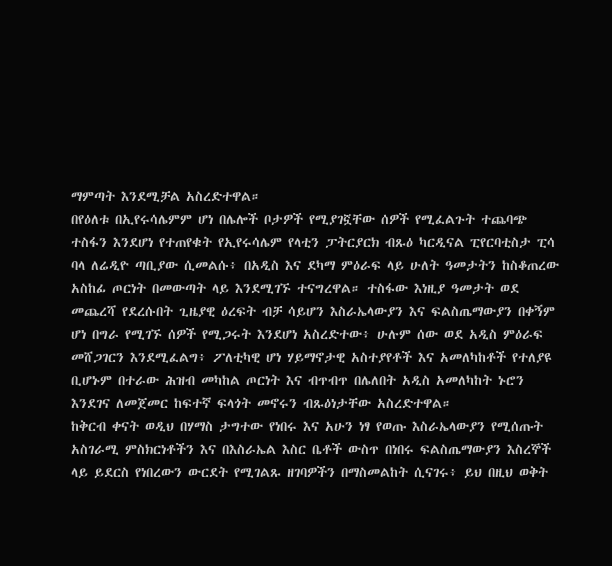ማምጣት እንደሚቻል አስረድተዋል።
በየዕለቱ በኢየሩሳሌምም ሆነ በሌሎች ቦታዎች የሚያገኟቸው ሰዎች የሚፈልጉት ተጨባጭ ተስፋን እንደሆነ የተጠየቁት የኢየሩሳሌም የላቲን ፓትርያርክ ብጹዕ ካርዲናል ፒየርባቲስታ ፒሳ ባላ ለሬዲዮ ጣቢያው ሲመልሱ፥ በአዲስ እና ደካማ ምዕራፍ ላይ ሁለት ዓመታትን ከስቆጠረው አስከፊ ጦርነት በመውጣት ላይ እንደሚገኙ ተናግረዋል። ተስፋው እነዚያ ዓመታት ወደ መጨረሻ የደረሱበት ጊዜያዊ ዕረፍት ብቻ ሳይሆን እስራኤላውያን እና ፍልስጤማውያን በቀኝም ሆነ በግራ የሚገኙ ሰዎች የሚጋሩት እንደሆነ አስረድተው፥ ሁሉም ሰው ወደ አዲስ ምዕራፍ መሸጋገርን እንደሚፈልግ፥ ፖለቲካዊ ሆነ ሃይማኖታዊ አስተያየቶች እና አመለካከቶች የተለያዩ ቢሆኑም በተራው ሕዝብ መካከል ጦርነት እና ብጥብጥ በሌለበት አዲስ አመለካከት ኑሮን እንደገና ለመጀመር ከፍተኛ ፍላጎት መኖሩን ብጹዕነታቸው አስረድተዋል።
ከቅርብ ቀናት ወዲህ በሃማስ ታግተው የነበሩ እና አሁን ነፃ የወጡ እስራኤላውያን የሚሰጡት አስገራሚ ምስክርነቶችን እና በእስራኤል እስር ቤቶች ውስጥ በነበሩ ፍልስጤማውያን እስረኞች ላይ ይደርስ የነበረውን ውርደት የሚገልጹ ዘገባዎችን በማስመልከት ሲናገሩ፥ ይህ በዚህ ወቅት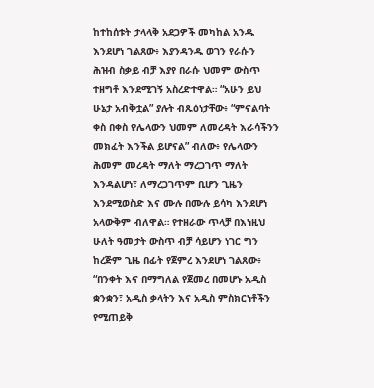ከተከሰቱት ታላላቅ አደጋዎች መካከል አንዱ እንደሆነ ገልጸው፥ እያንዳንዱ ወገን የራሱን ሕዝብ ስቃይ ብቻ እያየ በራሱ ህመም ውስጥ ተዘግቶ እንደሚገኝ አስረድተዋል። “አሁን ይህ ሁኔታ አብቅቷል” ያሉት ብጹዕነታቸው፥ “ምናልባት ቀስ በቀስ የሌላውን ህመም ለመረዳት እራሳችንን መክፈት እንችል ይሆናል” ብለው፥ የሌላውን ሕመም መረዳት ማለት ማረጋገጥ ማለት እንዳልሆነ፣ ለማረጋገጥም ቢሆን ጊዜን እንደሚወስድ እና ሙሉ በሙሉ ይሳካ እንደሆነ አላውቅም ብለዋል። የተዘራው ጥላቻ በእነዚህ ሁለት ዓመታት ውስጥ ብቻ ሳይሆን ነገር ግን ከረጅም ጊዜ በፊት የጀምረ እንደሆነ ገልጸው፥ “በንቀት እና በማግለል የጀመረ በመሆኑ አዲስ ቋንቋን፣ አዲስ ቃላትን እና አዲስ ምስክርነቶችን የሚጠይቅ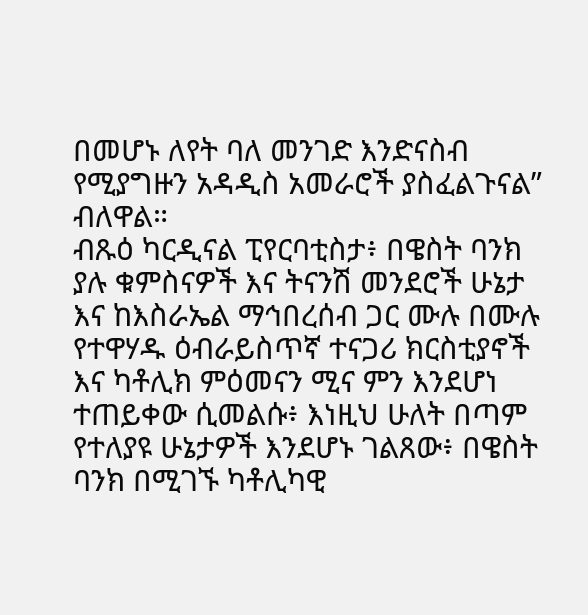በመሆኑ ለየት ባለ መንገድ እንድናስብ የሚያግዙን አዳዲስ አመራሮች ያስፈልጉናል” ብለዋል።
ብጹዕ ካርዲናል ፒየርባቲስታ፥ በዌስት ባንክ ያሉ ቁምስናዎች እና ትናንሽ መንደሮች ሁኔታ እና ከእስራኤል ማኅበረሰብ ጋር ሙሉ በሙሉ የተዋሃዱ ዕብራይስጥኛ ተናጋሪ ክርስቲያኖች እና ካቶሊክ ምዕመናን ሚና ምን እንደሆነ ተጠይቀው ሲመልሱ፥ እነዚህ ሁለት በጣም የተለያዩ ሁኔታዎች እንደሆኑ ገልጸው፥ በዌስት ባንክ በሚገኙ ካቶሊካዊ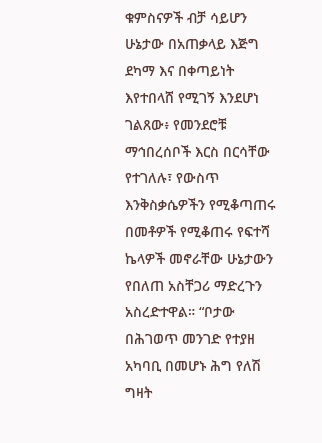ቁምስናዎች ብቻ ሳይሆን ሁኔታው በአጠቃላይ እጅግ ደካማ እና በቀጣይነት እየተበላሸ የሚገኝ እንደሆነ ገልጸው፥ የመንደሮቹ ማኅበረሰቦች እርስ በርሳቸው የተገለሉ፣ የውስጥ እንቅስቃሴዎችን የሚቆጣጠሩ በመቶዎች የሚቆጠሩ የፍተሻ ኬላዎች መኖራቸው ሁኔታውን የበለጠ አስቸጋሪ ማድረጉን አስረድተዋል። “ቦታው በሕገወጥ መንገድ የተያዘ አካባቢ በመሆኑ ሕግ የለሽ ግዛት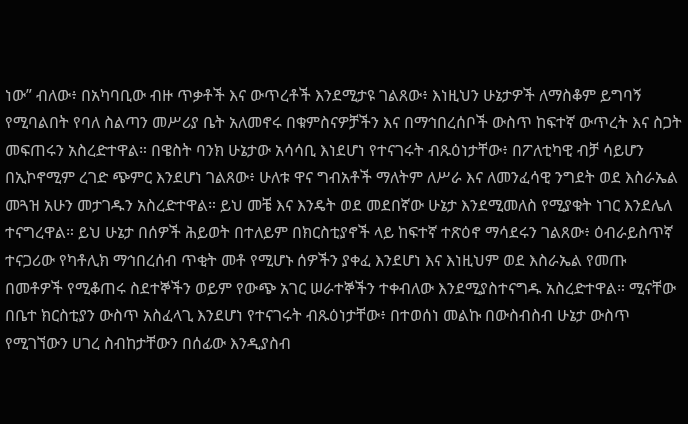ነው” ብለው፥ በአካባቢው ብዙ ጥቃቶች እና ውጥረቶች እንደሚታዩ ገልጸው፥ እነዚህን ሁኔታዎች ለማስቆም ይግባኝ የሚባልበት የባለ ስልጣን መሥሪያ ቤት አለመኖሩ በቁምስናዎቻችን እና በማኅበረሰቦች ውስጥ ከፍተኛ ውጥረት እና ስጋት መፍጠሩን አስረድተዋል። በዌስት ባንክ ሁኔታው አሳሳቢ እነደሆነ የተናገሩት ብጹዕነታቸው፥ በፖለቲካዊ ብቻ ሳይሆን በኢኮኖሚም ረገድ ጭምር እንደሆነ ገልጸው፥ ሁለቱ ዋና ግብአቶች ማለትም ለሥራ እና ለመንፈሳዊ ንግደት ወደ እስራኤል መጓዝ አሁን መታገዱን አስረድተዋል። ይህ መቼ እና እንዴት ወደ መደበኛው ሁኔታ እንደሚመለስ የሚያቁት ነገር እንደሌለ ተናግረዋል። ይህ ሁኔታ በሰዎች ሕይወት በተለይም በክርስቲያኖች ላይ ከፍተኛ ተጽዕኖ ማሳደሩን ገልጸው፥ ዕብራይስጥኛ ተናጋሪው የካቶሊክ ማኅበረሰብ ጥቂት መቶ የሚሆኑ ሰዎችን ያቀፈ እንደሆነ እና እነዚህም ወደ እስራኤል የመጡ በመቶዎች የሚቆጠሩ ስደተኞችን ወይም የውጭ አገር ሠራተኞችን ተቀብለው እንደሚያስተናግዱ አስረድተዋል። ሚናቸው በቤተ ክርስቲያን ውስጥ አስፈላጊ እንደሆነ የተናገሩት ብጹዕነታቸው፥ በተወሰነ መልኩ በውስብስብ ሁኔታ ውስጥ የሚገኘውን ሀገረ ስብከታቸውን በሰፊው እንዲያስብ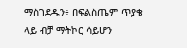ማስገደዱን፥ በፍልስጤም ጥያቄ ላይ ብቻ ማትኮር ሳይሆን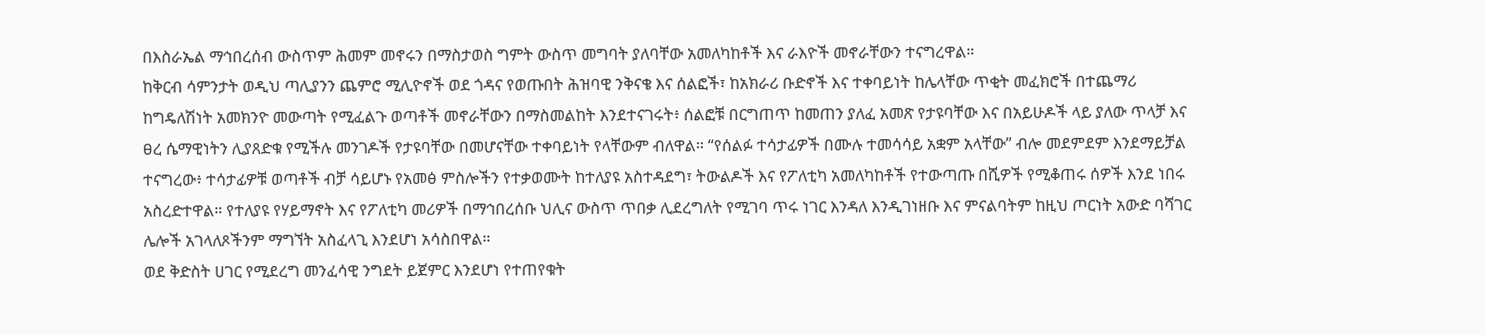በእስራኤል ማኅበረሰብ ውስጥም ሕመም መኖሩን በማስታወስ ግምት ውስጥ መግባት ያለባቸው አመለካከቶች እና ራእዮች መኖራቸውን ተናግረዋል።
ከቅርብ ሳምንታት ወዲህ ጣሊያንን ጨምሮ ሚሊዮኖች ወደ ጎዳና የወጡበት ሕዝባዊ ንቅናቄ እና ሰልፎች፣ ከአክራሪ ቡድኖች እና ተቀባይነት ከሌላቸው ጥቂት መፈክሮች በተጨማሪ ከግዴለሽነት አመክንዮ መውጣት የሚፈልጉ ወጣቶች መኖራቸውን በማስመልከት እንደተናገሩት፥ ሰልፎቹ በርግጠጥ ከመጠን ያለፈ አመጽ የታዩባቸው እና በአይሁዶች ላይ ያለው ጥላቻ እና ፀረ ሴማዊነትን ሊያጸድቁ የሚችሉ መንገዶች የታዩባቸው በመሆናቸው ተቀባይነት የላቸውም ብለዋል። “የሰልፉ ተሳታፊዎች በሙሉ ተመሳሳይ አቋም አላቸው” ብሎ መደምደም እንደማይቻል ተናግረው፥ ተሳታፊዎቹ ወጣቶች ብቻ ሳይሆኑ የአመፅ ምስሎችን የተቃወሙት ከተለያዩ አስተዳደግ፣ ትውልዶች እና የፖለቲካ አመለካከቶች የተውጣጡ በሺዎች የሚቆጠሩ ሰዎች እንደ ነበሩ አስረድተዋል። የተለያዩ የሃይማኖት እና የፖለቲካ መሪዎች በማኅበረሰቡ ህሊና ውስጥ ጥበቃ ሊደረግለት የሚገባ ጥሩ ነገር እንዳለ እንዲገነዘቡ እና ምናልባትም ከዚህ ጦርነት አውድ ባሻገር ሌሎች አገላለጾችንም ማግኘት አስፈላጊ እንደሆነ አሳስበዋል።
ወደ ቅድስት ሀገር የሚደረግ መንፈሳዊ ንግደት ይጀምር እንደሆነ የተጠየቁት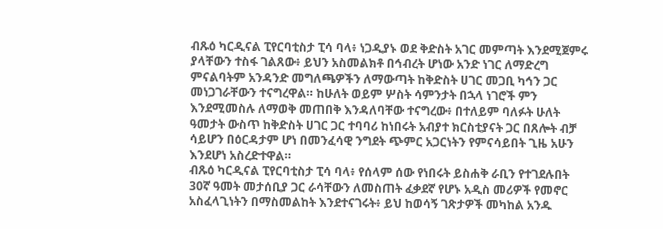ብጹዕ ካርዲናል ፒየርባቲስታ ፒሳ ባላ፥ ነጋዲያኑ ወደ ቅድስት አገር መምጣት እንደሚጀምሩ ያላቸውን ተስፋ ገልጸው፥ ይህን አስመልክቶ በኅብረት ሆነው አንድ ነገር ለማድረግ ምናልባትም አንዳንድ መግለጫዎችን ለማውጣት ከቅድስት ሀገር መጋቢ ካኅን ጋር መነጋገራቸውን ተናግረዋል። ከሁለት ወይም ሦስት ሳምንታት በኋላ ነገሮች ምን እንደሚመስሉ ለማወቅ መጠበቅ እንዳለባቸው ተናግረው፥ በተለይም ባለፉት ሁለት ዓመታት ውስጥ ከቅድስት ሀገር ጋር ተባባሪ ከነበሩት አብያተ ክርስቲያናት ጋር በጸሎት ብቻ ሳይሆን በዕርዳታም ሆነ በመንፈሳዊ ንግደት ጭምር አጋርነትን የምናሳይበት ጊዜ አሁን እንደሆነ አስረድተዋል።
ብጹዕ ካርዲናል ፒየርባቲስታ ፒሳ ባላ፥ የሰላም ሰው የነበሩት ይስሐቅ ራቢን የተገደሉበት 30ኛ ዓመት መታሰቢያ ጋር ራሳቸውን ለመስጠት ፈቃደኛ የሆኑ አዲስ መሪዎች የመኖር አስፈላጊነትን በማስመልከት እንደተናገሩት፥ ይህ ከወሳኝ ገጽታዎች መካከል አንዱ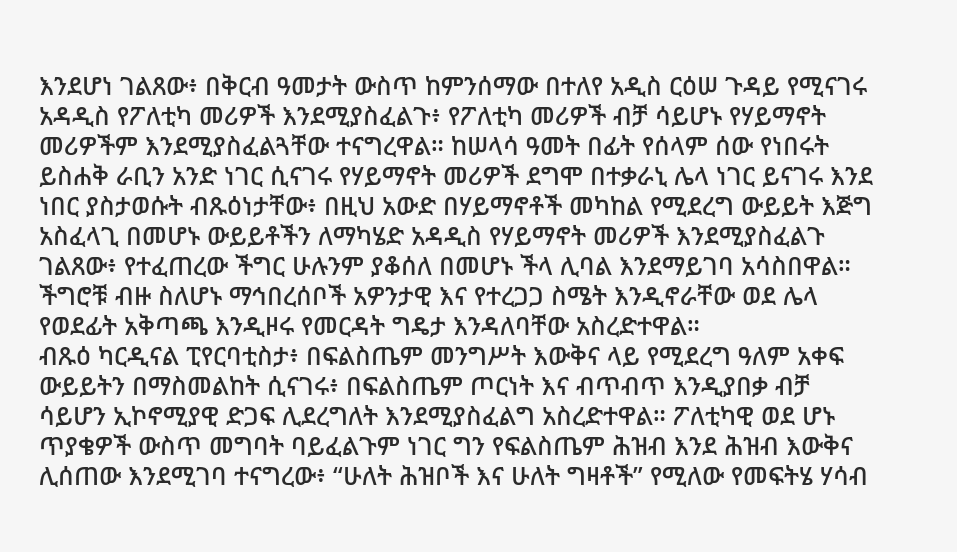እንደሆነ ገልጸው፥ በቅርብ ዓመታት ውስጥ ከምንሰማው በተለየ አዲስ ርዕሠ ጉዳይ የሚናገሩ አዳዲስ የፖለቲካ መሪዎች እንደሚያስፈልጉ፥ የፖለቲካ መሪዎች ብቻ ሳይሆኑ የሃይማኖት መሪዎችም እንደሚያስፈልጓቸው ተናግረዋል። ከሠላሳ ዓመት በፊት የሰላም ሰው የነበሩት ይስሐቅ ራቢን አንድ ነገር ሲናገሩ የሃይማኖት መሪዎች ደግሞ በተቃራኒ ሌላ ነገር ይናገሩ እንደ ነበር ያስታወሱት ብጹዕነታቸው፥ በዚህ አውድ በሃይማኖቶች መካከል የሚደረግ ውይይት እጅግ አስፈላጊ በመሆኑ ውይይቶችን ለማካሄድ አዳዲስ የሃይማኖት መሪዎች እንደሚያስፈልጉ ገልጸው፥ የተፈጠረው ችግር ሁሉንም ያቆሰለ በመሆኑ ችላ ሊባል እንደማይገባ አሳስበዋል። ችግሮቹ ብዙ ስለሆኑ ማኅበረሰቦች አዎንታዊ እና የተረጋጋ ስሜት እንዲኖራቸው ወደ ሌላ የወደፊት አቅጣጫ እንዲዞሩ የመርዳት ግዴታ እንዳለባቸው አስረድተዋል።
ብጹዕ ካርዲናል ፒየርባቲስታ፥ በፍልስጤም መንግሥት እውቅና ላይ የሚደረግ ዓለም አቀፍ ውይይትን በማስመልከት ሲናገሩ፥ በፍልስጤም ጦርነት እና ብጥብጥ እንዲያበቃ ብቻ ሳይሆን ኢኮኖሚያዊ ድጋፍ ሊደረግለት እንደሚያስፈልግ አስረድተዋል። ፖለቲካዊ ወደ ሆኑ ጥያቄዎች ውስጥ መግባት ባይፈልጉም ነገር ግን የፍልስጤም ሕዝብ እንደ ሕዝብ እውቅና ሊሰጠው እንደሚገባ ተናግረው፥ “ሁለት ሕዝቦች እና ሁለት ግዛቶች” የሚለው የመፍትሄ ሃሳብ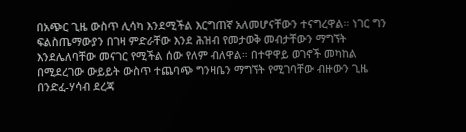በአጭር ጊዜ ውስጥ ሊሳካ እንደሚችል እርግጠኛ አለመሆናቸውን ተናግረዋል። ነገር ግን ፍልስጤማውያን በገዛ ምድራቸው እንደ ሕዝብ የመታወቅ መብታቸውን ማግኘት እንደሌለባቸው መናገር የሚችል ሰው የለም ብለዋል። በተዋዋይ ወገኖች መካከል በሚደረገው ውይይት ውስጥ ተጨባጭ ግንዛቤን ማግኘት የሚገባቸው ብዙውን ጊዜ በንድፈ-ሃሳብ ደረጃ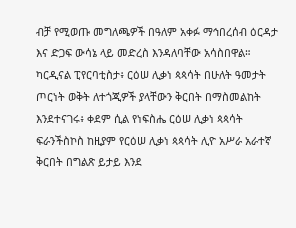ብቻ የሚወጡ መግለጫዎች በዓለም አቀፉ ማኅበረሰብ ዕርዳታ እና ድጋፍ ውሳኔ ላይ መድረስ እንዳለባቸው አሳስበዋል።
ካርዲናል ፒየርባቲስታ፥ ርዕሠ ሊቃነ ጳጳሳት በሁለት ዓመታት ጦርነት ወቅት ለተጎጂዎች ያላቸውን ቅርበት በማስመልከት እንደተናገሩ፥ ቀደም ሲል የነፍስሔ ርዕሠ ሊቃነ ጳጳሳት ፍራንችስኮስ ከዚያም የርዕሠ ሊቃነ ጳጳሳት ሊዮ አሥራ አራተኛ ቅርበት በግልጽ ይታይ እንደ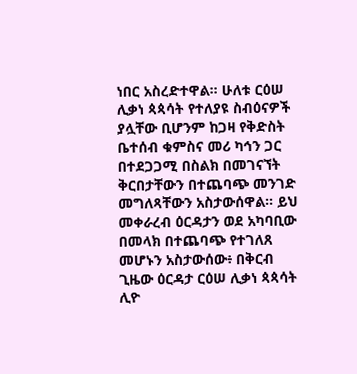ነበር አስረድተዋል። ሁለቱ ርዕሠ ሊቃነ ጳጳሳት የተለያዩ ስብዕናዎች ያሏቸው ቢሆንም ከጋዛ የቅድስት ቤተሰብ ቁምስና መሪ ካኅን ጋር በተደጋጋሚ በስልክ በመገናኘት ቅርበታቸውን በተጨባጭ መንገድ መግለጻቸውን አስታውሰዋል። ይህ መቀራረብ ዕርዳታን ወደ አካባቢው በመላክ በተጨባጭ የተገለጸ መሆኑን አስታውሰው፥ በቅርብ ጊዜው ዕርዳታ ርዕሠ ሊቃነ ጳጳሳት ሊዮ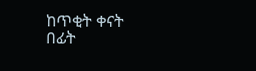ከጥቂት ቀናት በፊት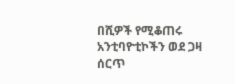በሺዎች የሚቆጠሩ አንቲባዮቲኮችን ወደ ጋዛ ሰርጥ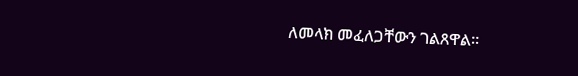ለመላክ መፈለጋቸውን ገልጸዋል።